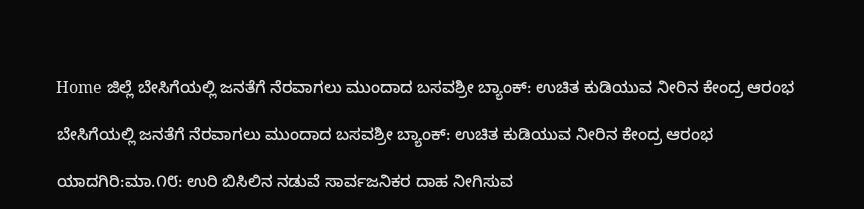Home ಜಿಲ್ಲೆ ಬೇಸಿಗೆಯಲ್ಲಿ ಜನತೆಗೆ ನೆರವಾಗಲು ಮುಂದಾದ ಬಸವಶ್ರೀ ಬ್ಯಾಂಕ್: ಉಚಿತ ಕುಡಿಯುವ ನೀರಿನ ಕೇಂದ್ರ ಆರಂಭ

ಬೇಸಿಗೆಯಲ್ಲಿ ಜನತೆಗೆ ನೆರವಾಗಲು ಮುಂದಾದ ಬಸವಶ್ರೀ ಬ್ಯಾಂಕ್: ಉಚಿತ ಕುಡಿಯುವ ನೀರಿನ ಕೇಂದ್ರ ಆರಂಭ

ಯಾದಗಿರಿ:ಮಾ.೧೮: ಉರಿ ಬಿಸಿಲಿನ ನಡುವೆ ಸಾರ್ವಜನಿಕರ ದಾಹ ನೀಗಿಸುವ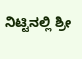ನಿಟ್ಟಿನಲ್ಲಿ ಶ್ರೀ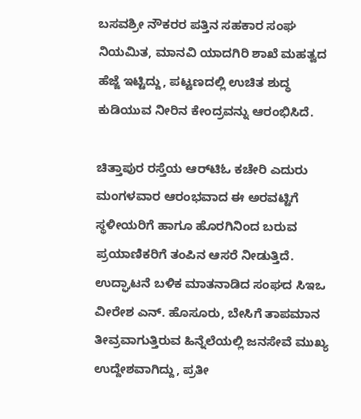ಬಸವಶ್ರೀ ನೌಕರರ ಪತ್ತಿನ ಸಹಕಾರ ಸಂಘ ನಿಯಮಿತ, ಮಾನವಿ ಯಾದಗಿರಿ ಶಾಖೆ ಮಹತ್ವದ ಹೆಜ್ಜೆ ಇಟ್ಟಿದ್ದು, ಪಟ್ಟಣದಲ್ಲಿ ಉಚಿತ ಶುದ್ಧ ಕುಡಿಯುವ ನೀರಿನ ಕೇಂದ್ರವನ್ನು ಆರಂಭಿಸಿದೆ.

ಚಿತ್ತಾಪುರ ರಸ್ತೆಯ ಆರ್‌ಟಿಓ ಕಚೇರಿ ಎದುರು ಮಂಗಳವಾರ ಆರಂಭವಾದ ಈ ಅರವಟ್ಟಿಗೆ ಸ್ಥಳೀಯರಿಗೆ ಹಾಗೂ ಹೊರಗಿನಿಂದ ಬರುವ ಪ್ರಯಾಣಿಕರಿಗೆ ತಂಪಿನ ಆಸರೆ ನೀಡುತ್ತಿದೆ. ಉದ್ಘಾಟನೆ ಬಳಿಕ ಮಾತನಾಡಿದ ಸಂಘದ ಸಿಇಒ ವೀರೇಶ ಎನ್. ಹೊಸೂರು, ಬೇಸಿಗೆ ತಾಪಮಾನ ತೀವ್ರವಾಗುತ್ತಿರುವ ಹಿನ್ನೆಲೆಯಲ್ಲಿ ಜನಸೇವೆ ಮುಖ್ಯ ಉದ್ದೇಶವಾಗಿದ್ದು, ಪ್ರತೀ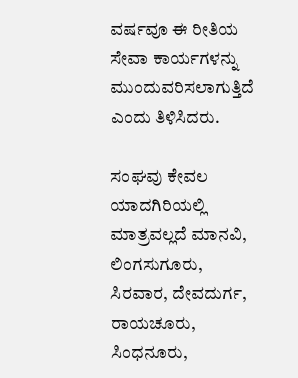ವರ್ಷವೂ ಈ ರೀತಿಯ ಸೇವಾ ಕಾರ್ಯಗಳನ್ನು ಮುಂದುವರಿಸಲಾಗುತ್ತಿದೆ ಎಂದು ತಿಳಿಸಿದರು.

ಸಂಘವು ಕೇವಲ ಯಾದಗಿರಿಯಲ್ಲಿ ಮಾತ್ರವಲ್ಲದೆ ಮಾನವಿ, ಲಿಂಗಸುಗೂರು, ಸಿರವಾರ, ದೇವದುರ್ಗ, ರಾಯಚೂರು, ಸಿಂಧನೂರು,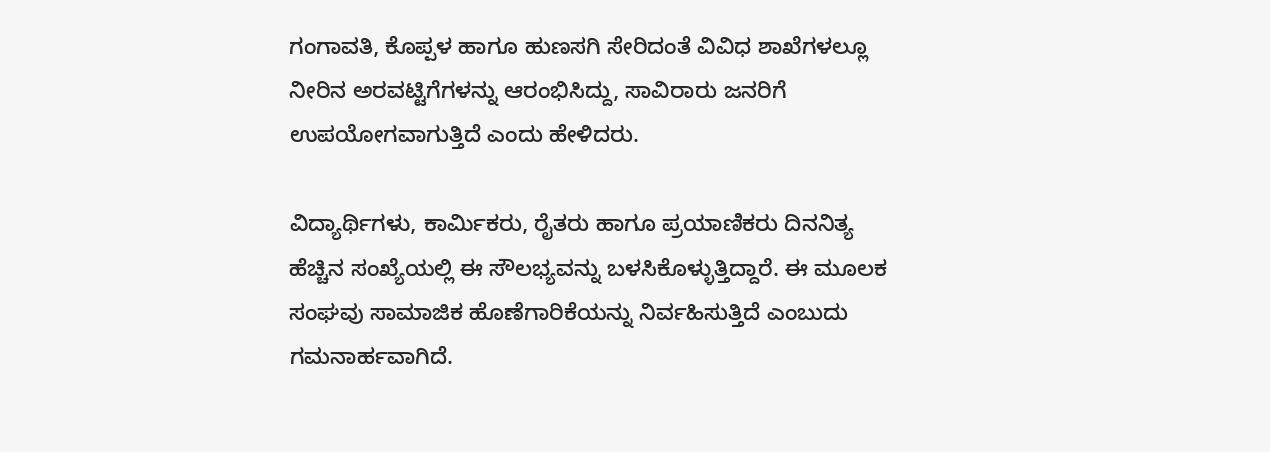ಗಂಗಾವತಿ, ಕೊಪ್ಪಳ ಹಾಗೂ ಹುಣಸಗಿ ಸೇರಿದಂತೆ ವಿವಿಧ ಶಾಖೆಗಳಲ್ಲೂ ನೀರಿನ ಅರವಟ್ಟಿಗೆಗಳನ್ನು ಆರಂಭಿಸಿದ್ದು, ಸಾವಿರಾರು ಜನರಿಗೆ ಉಪಯೋಗವಾಗುತ್ತಿದೆ ಎಂದು ಹೇಳಿದರು.

ವಿದ್ಯಾರ್ಥಿಗಳು, ಕಾರ್ಮಿಕರು, ರೈತರು ಹಾಗೂ ಪ್ರಯಾಣಿಕರು ದಿನನಿತ್ಯ ಹೆಚ್ಚಿನ ಸಂಖ್ಯೆಯಲ್ಲಿ ಈ ಸೌಲಭ್ಯವನ್ನು ಬಳಸಿಕೊಳ್ಳುತ್ತಿದ್ದಾರೆ. ಈ ಮೂಲಕ ಸಂಘವು ಸಾಮಾಜಿಕ ಹೊಣೆಗಾರಿಕೆಯನ್ನು ನಿರ್ವಹಿಸುತ್ತಿದೆ ಎಂಬುದು ಗಮನಾರ್ಹವಾಗಿದೆ.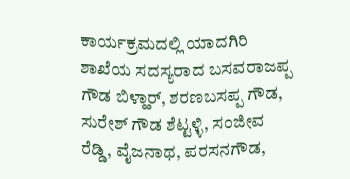ಕಾರ್ಯಕ್ರಮದಲ್ಲಿ ಯಾದಗಿರಿ ಶಾಖೆಯ ಸದಸ್ಯರಾದ ಬಸವರಾಜಪ್ಪ ಗೌಡ ಬಿಳ್ಹಾರ್, ಶರಣಬಸಪ್ಪ ಗೌಡ, ಸುರೇಶ್ ಗೌಡ ಶೆಟ್ಟಳ್ಳಿ, ಸಂಜೀವ ರೆಡ್ಡಿ, ವೈಜನಾಥ, ಪರಸನಗೌಡ,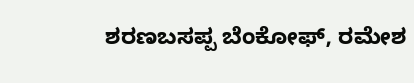ಶರಣಬಸಪ್ಪ ಬೆಂಕೋಫ್, ರಮೇಶ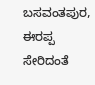ಬಸವಂತಪುರ, ಈರಪ್ಪ ಸೇರಿದಂತೆ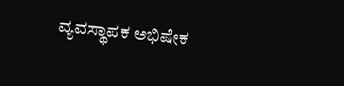ವ್ಯವಸ್ಥಾಪಕ ಅಭಿಷೇಕ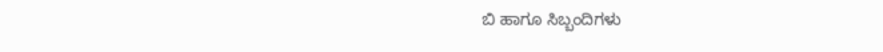ಬಿ ಹಾಗೂ ಸಿಬ್ಬಂದಿಗಳು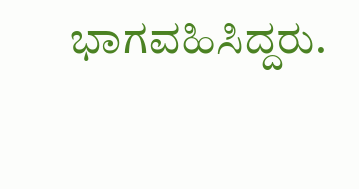ಭಾಗವಹಿಸಿದ್ದರು.